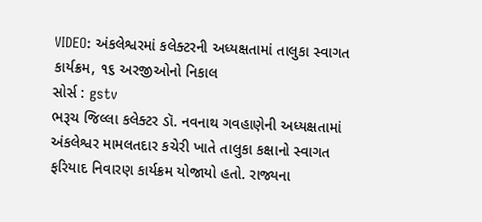VIDEO: અંકલેશ્વરમાં કલેક્ટરની અધ્યક્ષતામાં તાલુકા સ્વાગત કાર્યક્રમ, ૧૬ અરજીઓનો નિકાલ
સોર્સ : gstv
ભરૂચ જિલ્લા કલેક્ટર ડૉ. નવનાથ ગવહાણેની અધ્યક્ષતામાં અંકલેશ્વર મામલતદાર કચેરી ખાતે તાલુકા કક્ષાનો સ્વાગત ફરિયાદ નિવારણ કાર્યક્રમ યોજાયો હતો. રાજ્યના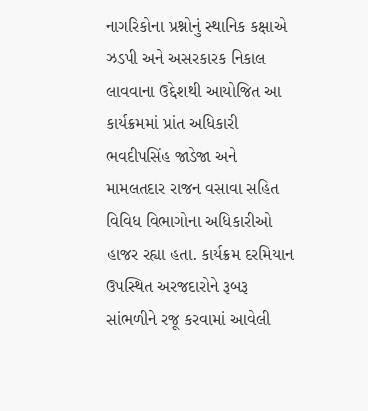નાગરિકોના પ્રશ્નોનું સ્થાનિક કક્ષાએ ઝડપી અને અસરકારક નિકાલ લાવવાના ઉદ્દેશથી આયોજિત આ કાર્યક્રમમાં પ્રાંત અધિકારી ભવદીપસિંહ જાડેજા અને મામલતદાર રાજન વસાવા સહિત વિવિધ વિભાગોના અધિકારીઓ હાજર રહ્યા હતા. કાર્યક્રમ દરમિયાન ઉપસ્થિત અરજદારોને રૂબરૂ સાંભળીને રજૂ કરવામાં આવેલી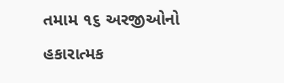તમામ ૧૬ અરજીઓનો હકારાત્મક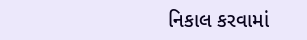નિકાલ કરવામાં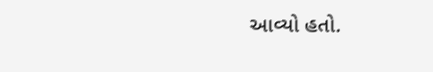આવ્યો હતો.